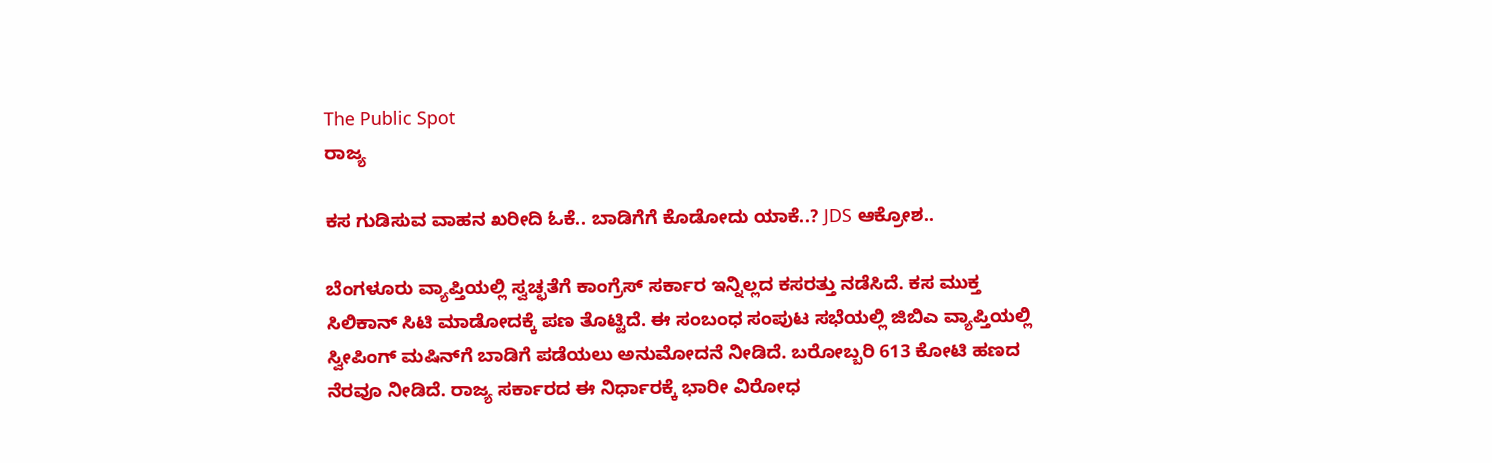The Public Spot
ರಾಜ್ಯ

ಕಸ ಗುಡಿಸುವ ವಾಹನ ಖರೀದಿ ಓಕೆ.. ಬಾಡಿಗೆಗೆ ಕೊಡೋದು ಯಾಕೆ..? JDS ಆಕ್ರೋಶ..

ಬೆಂಗಳೂರು ವ್ಯಾಪ್ತಿಯಲ್ಲಿ ಸ್ವಚ್ಛತೆಗೆ ಕಾಂಗ್ರೆಸ್‌ ಸರ್ಕಾರ ಇನ್ನಿಲ್ಲದ ಕಸರತ್ತು ನಡೆಸಿದೆ. ಕಸ ಮುಕ್ತ ಸಿಲಿಕಾನ್‌ ಸಿಟಿ ಮಾಡೋದಕ್ಕೆ ಪಣ ತೊಟ್ಟಿದೆ. ಈ ಸಂಬಂಧ ಸಂಪುಟ ಸಭೆಯಲ್ಲಿ ಜಿಬಿಎ ವ್ಯಾಪ್ತಿಯಲ್ಲಿ ಸ್ವೀಪಿಂಗ್ ಮಷಿನ್‌‌ಗೆ ಬಾಡಿಗೆ ಪಡೆಯಲು ಅನುಮೋದನೆ ನೀಡಿದೆ. ಬರೋಬ್ಬರಿ 613 ಕೋಟಿ ಹಣದ ನೆರವೂ ನೀಡಿದೆ. ರಾಜ್ಯ ಸರ್ಕಾರದ ಈ ನಿರ್ಧಾರಕ್ಕೆ ಭಾರೀ ವಿರೋಧ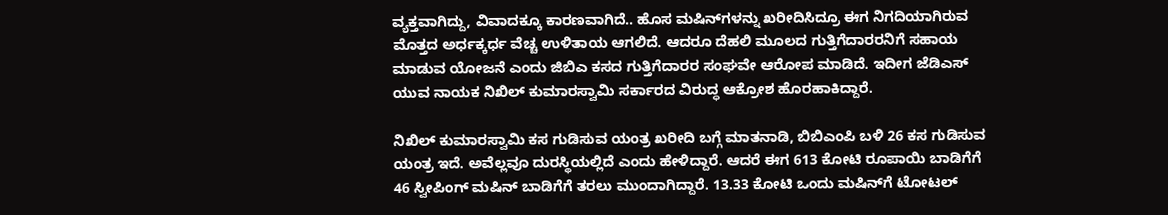ವ್ಯಕ್ತವಾಗಿದ್ದು, ವಿವಾದಕ್ಕೂ ಕಾರಣವಾಗಿದೆ.. ಹೊಸ ಮಷಿನ್‌ಗಳನ್ನು ಖರೀದಿಸಿದ್ರೂ ಈಗ ನಿಗದಿಯಾಗಿರುವ ಮೊತ್ತದ ಅರ್ಧಕ್ಕರ್ಧ ವೆಚ್ಚ ಉಳಿತಾಯ ಆಗಲಿದೆ. ಆದರೂ ದೆಹಲಿ ಮೂಲದ ಗುತ್ತಿಗೆದಾರರನಿಗೆ ಸಹಾಯ ಮಾಡುವ ಯೋಜನೆ ಎಂದು ಜಿಬಿಎ ಕಸದ ಗುತ್ತಿಗೆದಾರರ ಸಂಘವೇ ಆರೋಪ ಮಾಡಿದೆ. ಇದೀಗ ಜೆಡಿಎಸ್‌ ಯುವ ನಾಯಕ ನಿಖಿಲ್‌ ಕುಮಾರಸ್ವಾಮಿ ಸರ್ಕಾರದ ವಿರುದ್ಧ ಆಕ್ರೋಶ ಹೊರಹಾಕಿದ್ದಾರೆ.

ನಿಖಿಲ್‌ ಕುಮಾರಸ್ವಾಮಿ ಕಸ ಗುಡಿಸುವ ಯಂತ್ರ ಖರೀದಿ ಬಗ್ಗೆ ಮಾತನಾಡಿ, ಬಿಬಿಎಂಪಿ ಬಳಿ 26 ಕಸ ಗುಡಿಸುವ ಯಂತ್ರ ಇದೆ. ಅವೆಲ್ಲವೂ ದುರಸ್ಥಿಯಲ್ಲಿದೆ ಎಂದು ಹೇಳಿದ್ದಾರೆ. ಆದರೆ ಈಗ 613 ಕೋಟಿ ರೂಪಾಯಿ ಬಾಡಿಗೆಗೆ 46 ಸ್ವೀಪಿಂಗ್ ಮಷಿನ್ ಬಾಡಿಗೆಗೆ ತರಲು ಮುಂದಾಗಿದ್ದಾರೆ. 13.33 ಕೋಟಿ ಒಂದು ಮಷಿನ್‌ಗೆ ಟೋಟಲ್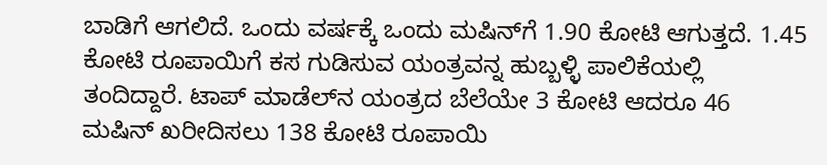ಬಾಡಿಗೆ ಆಗಲಿದೆ. ಒಂದು ವರ್ಷಕ್ಕೆ ಒಂದು ಮಷಿನ್‌ಗೆ 1.90 ಕೋಟಿ ಆಗುತ್ತದೆ. 1.45 ಕೋಟಿ ರೂಪಾಯಿಗೆ ಕಸ ಗುಡಿಸುವ ಯಂತ್ರವನ್ನ ಹುಬ್ಬಳ್ಳಿ ಪಾಲಿಕೆಯಲ್ಲಿ ತಂದಿದ್ದಾರೆ. ಟಾಪ್ ಮಾಡೆಲ್‌ನ ಯಂತ್ರದ ಬೆಲೆಯೇ 3 ಕೋಟಿ ಆದರೂ 46 ಮಷಿನ್ ಖರೀದಿಸಲು 138 ಕೋಟಿ ರೂಪಾಯಿ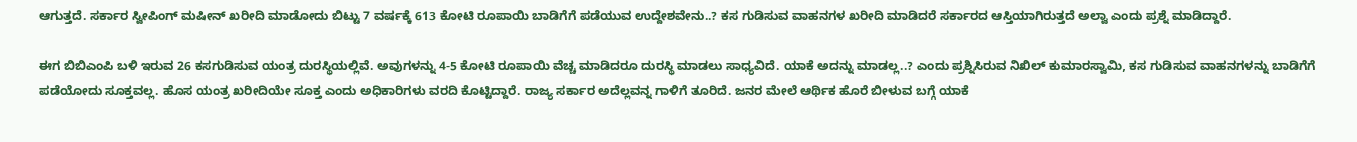ಆಗುತ್ತದೆ. ಸರ್ಕಾರ ಸ್ವೀಪಿಂಗ್‌ ಮಷೀನ್‌ ಖರೀದಿ ಮಾಡೋದು ಬಿಟ್ಟು 7 ವರ್ಷಕ್ಕೆ‌ 613 ಕೋಟಿ ರೂಪಾಯಿ ಬಾಡಿಗೆಗೆ ಪಡೆಯುವ ಉದ್ದೇಶವೇನು..? ಕಸ ಗುಡಿಸುವ ವಾಹನಗಳ ಖರೀದಿ ಮಾಡಿದರೆ ಸರ್ಕಾರದ ಆಸ್ತಿಯಾಗಿರುತ್ತದೆ ಅಲ್ವಾ ಎಂದು ಪ್ರಶ್ನೆ ಮಾಡಿದ್ದಾರೆ.

ಈಗ ಬಿಬಿಎಂಪಿ ಬಳಿ ಇರುವ 26 ಕಸಗುಡಿಸುವ ಯಂತ್ರ ದುರಸ್ಥಿಯಲ್ಲಿವೆ. ಅವುಗಳನ್ನು 4-5 ಕೋಟಿ ರೂಪಾಯಿ ವೆಚ್ಚ ಮಾಡಿದರೂ ದುರಸ್ಥಿ ಮಾಡಲು ಸಾಧ್ಯವಿದೆ. ಯಾಕೆ ಅದನ್ನು ಮಾಡಲ್ಲ..? ಎಂದು ಪ್ರಶ್ನಿಸಿರುವ ನಿಖಿಲ್‌ ಕುಮಾರಸ್ವಾಮಿ, ಕಸ ಗುಡಿಸುವ ವಾಹನಗಳನ್ನು ಬಾಡಿಗೆಗೆ ಪಡೆಯೋದು ಸೂಕ್ತವಲ್ಲ. ಹೊಸ ಯಂತ್ರ ಖರೀದಿಯೇ ಸೂಕ್ತ ಎಂದು ಅಧಿಕಾರಿಗಳು ವರದಿ ಕೊಟ್ಟಿದ್ದಾರೆ. ರಾಜ್ಯ ಸರ್ಕಾರ ಅದೆಲ್ಲವನ್ನ ಗಾಳಿಗೆ ತೂರಿದೆ. ಜನರ ಮೇಲೆ ಆರ್ಥಿಕ ಹೊರೆ ಬೀಳುವ ಬಗ್ಗೆ ಯಾಕೆ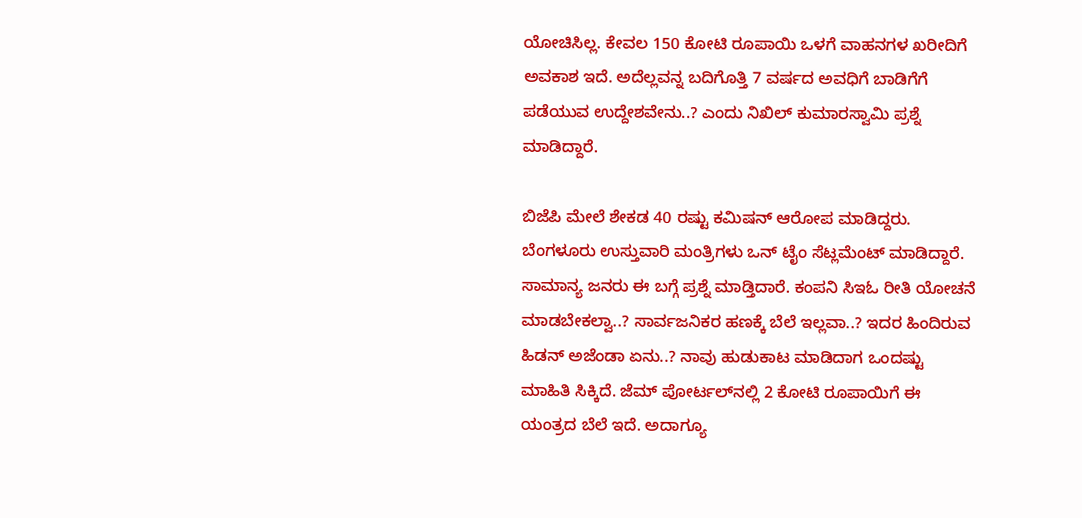ಯೋಚಿಸಿಲ್ಲ. ಕೇವಲ 150 ಕೋಟಿ ರೂಪಾಯಿ ಒಳಗೆ ವಾಹನಗಳ ಖರೀದಿಗೆ ಅವಕಾಶ ಇದೆ. ಅದೆಲ್ಲವನ್ನ ಬದಿಗೊತ್ತಿ 7 ವರ್ಷದ ಅವಧಿಗೆ ಬಾಡಿಗೆಗೆ ಪಡೆಯುವ ಉದ್ದೇಶವೇನು..? ಎಂದು ನಿಖಿಲ್‌ ಕುಮಾರಸ್ವಾಮಿ ಪ್ರಶ್ನೆ ಮಾಡಿದ್ದಾರೆ.

ಬಿಜೆಪಿ ಮೇಲೆ ಶೇಕಡ 40 ರಷ್ಟು ಕಮಿಷನ್ ಆರೋಪ ಮಾಡಿದ್ದರು. ಬೆಂಗಳೂರು ಉಸ್ತುವಾರಿ ಮಂತ್ರಿಗಳು ಒನ್ ಟೈಂ ಸೆಟ್ಲಮೆಂಟ್ ಮಾಡಿದ್ದಾರೆ. ಸಾಮಾನ್ಯ ಜನರು ಈ ಬಗ್ಗೆ ಪ್ರಶ್ನೆ ಮಾಡ್ತಿದಾರೆ. ಕಂಪನಿ ಸಿಇಓ ರೀತಿ ಯೋಚನೆ ಮಾಡಬೇಕಲ್ವಾ..? ಸಾರ್ವಜನಿಕರ ಹಣಕ್ಕೆ ಬೆಲೆ ಇಲ್ಲವಾ..? ಇದರ ಹಿಂದಿರುವ ಹಿಡನ್ ಅಜೆಂಡಾ ಏನು..? ನಾವು ಹುಡುಕಾಟ ಮಾಡಿದಾಗ ಒಂದಷ್ಟು ಮಾಹಿತಿ ಸಿಕ್ಕಿದೆ. ಜೆಮ್ ಪೋರ್ಟಲ್‌ನಲ್ಲಿ 2 ಕೋಟಿ ರೂಪಾಯಿಗೆ ಈ ಯಂತ್ರದ ಬೆಲೆ ಇದೆ. ಅದಾಗ್ಯೂ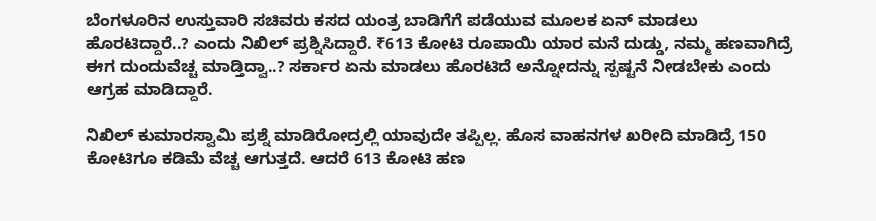ಬೆಂಗಳೂರಿನ ಉಸ್ತುವಾರಿ ಸಚಿವರು ಕಸದ ಯಂತ್ರ ಬಾಡಿಗೆಗೆ ಪಡೆಯುವ ಮೂಲಕ ಏನ್ ಮಾಡಲು ಹೊರಟಿದ್ದಾರೆ..? ಎಂದು ನಿಖಿಲ್‌ ಪ್ರಶ್ನಿಸಿದ್ದಾರೆ. ₹613 ಕೋಟಿ ರೂಪಾಯಿ ಯಾರ ಮನೆ ದುಡ್ಡು, ನಮ್ಮ ಹಣವಾಗಿದ್ರೆ ಈಗ ದುಂದುವೆಚ್ಚ ಮಾಡ್ತಿದ್ವಾ..? ಸರ್ಕಾರ ಏನು ಮಾಡಲು ಹೊರಟಿದೆ ಅನ್ನೋದನ್ನು ಸ್ಪಷ್ಟನೆ ನೀಡಬೇಕು ಎಂದು ಆಗ್ರಹ ಮಾಡಿದ್ದಾರೆ.

ನಿಖಿಲ್‌ ಕುಮಾರಸ್ವಾಮಿ ಪ್ರಶ್ನೆ ಮಾಡಿರೋದ್ರಲ್ಲಿ ಯಾವುದೇ ತಪ್ಪಿಲ್ಲ. ಹೊಸ ವಾಹನಗಳ ಖರೀದಿ ಮಾಡಿದ್ರೆ 150 ಕೋಟಿಗೂ ಕಡಿಮೆ ವೆಚ್ಚ ಆಗುತ್ತದೆ. ಆದರೆ 613 ಕೋಟಿ ಹಣ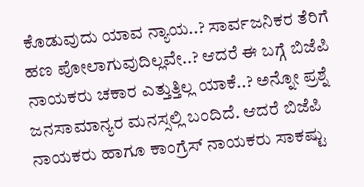ಕೊಡುವುದು ಯಾವ ನ್ಯಾಯ..? ಸಾರ್ವಜನಿಕರ ತೆರಿಗೆ ಹಣ ಪೋಲಾಗುವುದಿಲ್ಲವೇ..? ಆದರೆ ಈ ಬಗ್ಗೆ ಬಿಜೆಪಿ ನಾಯಕರು ಚಕಾರ ಎತ್ತುತ್ತಿಲ್ಲ ಯಾಕೆ..? ಅನ್ನೋ ಪ್ರಶ್ನೆ ಜನಸಾಮಾನ್ಯರ ಮನಸ್ಸಲ್ಲಿ ಬಂದಿದೆ. ಆದರೆ ಬಿಜೆಪಿ ನಾಯಕರು ಹಾಗೂ ಕಾಂಗ್ರೆಸ್‌ ನಾಯಕರು ಸಾಕಷ್ಟು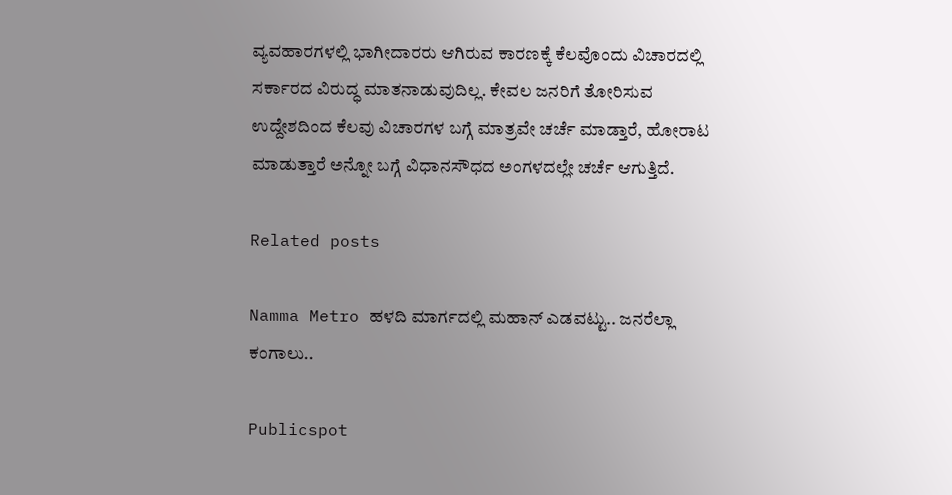ವ್ಯವಹಾರಗಳಲ್ಲಿ ಭಾಗೀದಾರರು ಆಗಿರುವ ಕಾರಣಕ್ಕೆ ಕೆಲವೊಂದು ವಿಚಾರದಲ್ಲಿ ಸರ್ಕಾರದ ವಿರುದ್ಧ ಮಾತನಾಡುವುದಿಲ್ಲ. ಕೇವಲ ಜನರಿಗೆ ತೋರಿಸುವ ಉದ್ದೇಶದಿಂದ ಕೆಲವು ವಿಚಾರಗಳ ಬಗ್ಗೆ ಮಾತ್ರವೇ ಚರ್ಚೆ ಮಾಡ್ತಾರೆ, ಹೋರಾಟ ಮಾಡುತ್ತಾರೆ ಅನ್ನೋ ಬಗ್ಗೆ ವಿಧಾನಸೌಧದ ಅಂಗಳದಲ್ಲೇ ಚರ್ಚೆ ಆಗುತ್ತಿದೆ.

Related posts

Namma Metro ಹಳದಿ ಮಾರ್ಗದಲ್ಲಿ ಮಹಾನ್ ಎಡವಟ್ಟು.. ಜನರೆಲ್ಲಾ ಕಂಗಾಲು..

Publicspot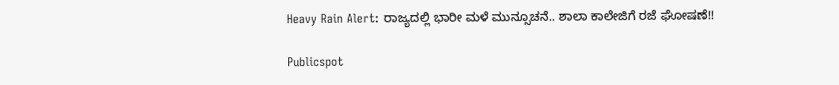Heavy Rain Alert: ರಾಜ್ಯದಲ್ಲಿ ಭಾರೀ ಮಳೆ ಮುನ್ಸೂಚನೆ.. ಶಾಲಾ ಕಾಲೇಜಿಗೆ ರಜೆ ಘೋಷಣೆ!!

Publicspot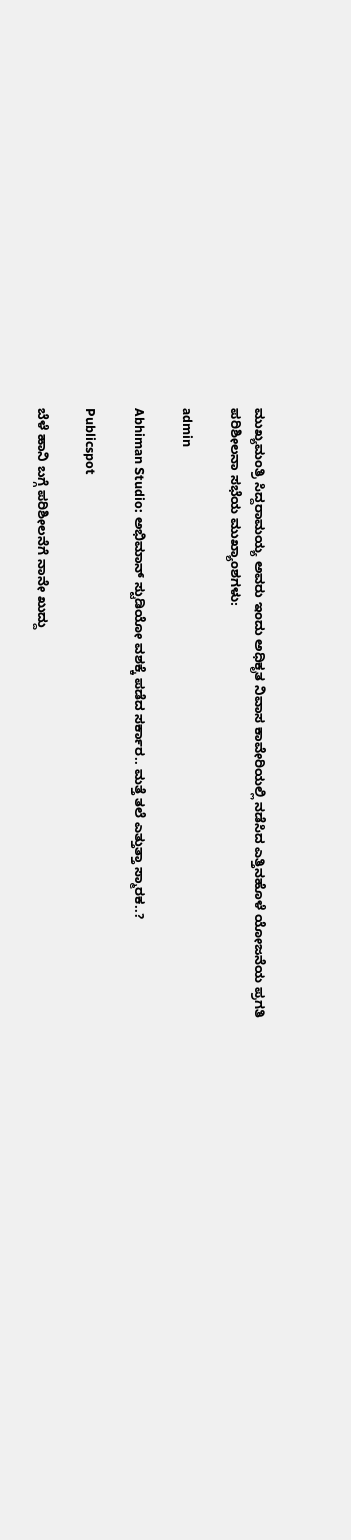ಮುಖ್ಯಮಂತ್ರಿ ಸಿದ್ದರಾಮಯ್ಯ ಅವರು ಇಂದು ಅಧಿಕೃತ ನಿವಾಸ ಕಾವೇರಿಯಲ್ಲಿ ನಡೆಸಿದ ಎತ್ತಿನಹೊಳೆ ಯೋಜನೆಯ ಪ್ರಗತಿ ಪರಿಶೀಲನಾ ಸಭೆಯ ಮುಖ್ಯಾಂಶಗಳು:

admin

Abhiman Studio: ಅಭಿಮಾನ್ ಸ್ಟುಡಿಯೋ ವಶಕ್ಕೆ ಪಡೆದ ಸರ್ಕಾರ.. ಮತ್ತೆ ತಲೆ ಎತ್ತುತ್ತಾ ಸ್ಮಾರಕ..?

Publicspot

ಬೆಳೆ ಹಾನಿ ಬಗ್ಗೆ ಪರಿಶೀಲನೆಗೆ ನಾನೇ ಖುದ್ದು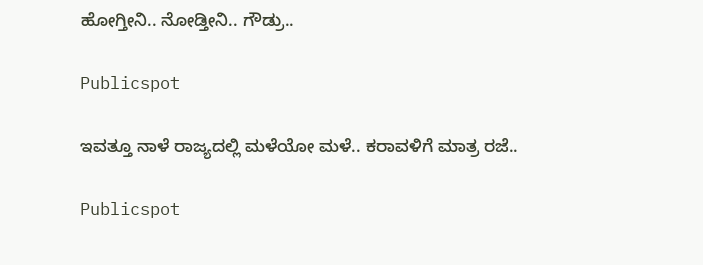ಹೋಗ್ತೀನಿ.. ನೋಡ್ತೀನಿ.. ಗೌಡ್ರು..

Publicspot

ಇವತ್ತೂ ನಾಳೆ ರಾಜ್ಯದಲ್ಲಿ ಮಳೆಯೋ ಮಳೆ.. ಕರಾವಳಿಗೆ ಮಾತ್ರ ರಜೆ..

Publicspot